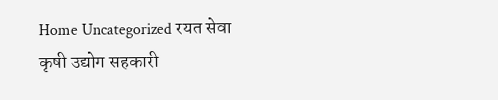Home Uncategorized रयत सेवा कृषी उद्योग सहकारी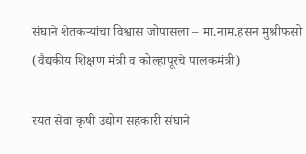संघाने शेतकऱ्यांचा विश्वास जोपासला – मा.नाम.हसन मुश्रीफसो (वैद्यकीय शिक्षण मंत्री व कोल्हापूरचे पालकमंत्री)

रयत सेवा कृषी उद्योग सहकारी संघाने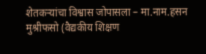शेतकऱ्यांचा विश्वास जोपासला – मा.नाम.हसन मुश्रीफसो (वैद्यकीय शिक्षण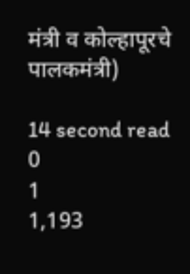मंत्री व कोल्हापूरचे पालकमंत्री)

14 second read
0
1
1,193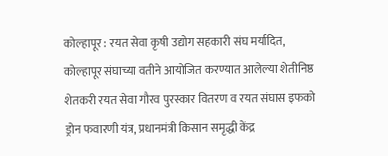कोल्हापूर : रयत सेवा कृषी उद्योग सहकारी संघ मर्यादित, कोल्हापूर संघाच्या वतीने आयोजित करण्यात आलेल्या शेतीनिष्ठ शेतकरी रयत सेवा गौरव पुरस्कार वितरण व रयत संघास इफको ड्रोन फवारणी यंत्र, प्रधानमंत्री किसान समृद्धी केंद्र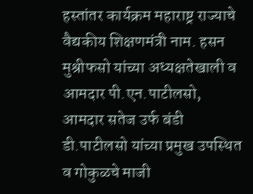हस्तांतर कार्यक्रम महाराष्ट्र राज्याचे वैद्यकीय शिक्षणमंत्री नाम. हसन मुश्रीफसो यांच्या अध्यक्षतेखाली व आमदार पी.एन.पाटीलसो, आमदार सतेज उर्फ बंडी डी.पाटीलसो यांच्या प्रमुख उपस्थित व गोकुळचे माजी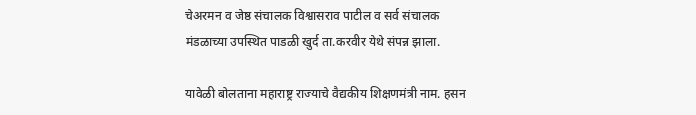चेअरमन व जेष्ठ संचालक विश्वासराव पाटील व सर्व संचालक मंडळाच्या उपस्थित पाडळी खुर्द ता.करवीर येथे संपन्न झाला.

यावेळी बोलताना महाराष्ट्र राज्याचे वैद्यकीय शिक्षणमंत्री नाम. हसन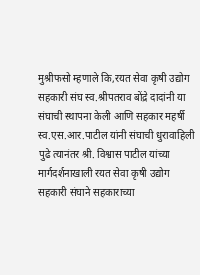मुश्रीफसो म्हणाले कि,रयत सेवा कृषी उद्योग सहकारी संघ स्व.श्रीपतराव बोंद्रे दादांनी या संघाची स्थापना केली आणि सहकार महर्षी स्व.एस.आर.पाटील यांनी संघाची धुरावाहिली पुढे त्यानंतर श्री. विश्वास पाटील यांच्या मार्गदर्शनाखाली रयत सेवा कृषी उद्योग सहकारी संघाने सहकाराच्या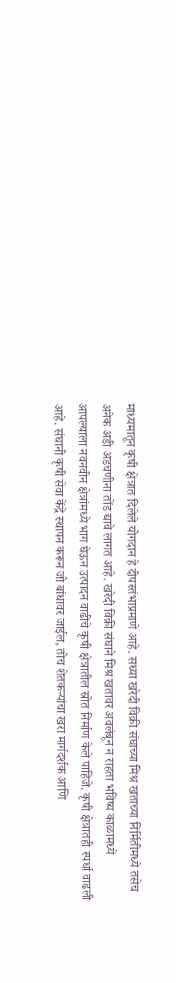माध्यमातून कृषी क्षेत्रात दिलेले योगदान हे दीपस्तंभाप्रमाणे आहे. सध्या खरेदी विक्री संघाच्या मिश्र खताच्या निर्मितीमध्ये तसेच अनेक अडी अडचणीना तोंड द्यावे लागत आहे. खरेदी विक्री संघाने मिश्र खतावर अवलंबून न राहता भविष्य काळामध्ये आपल्याला नवनवीन क्षेत्रांमध्ये भाग घेऊन उत्पादन वाढीचे कृषी क्षेत्रातील स्रोत निर्माण केले पाहिजे. कृषी क्षेत्रातही स्पर्धा वाढली आहे. संघानी कृषी सेवा केंद्रे स्थापन करून जो बांधावर जाईल, तोच शेतकऱ्यांचा खरा मार्गदर्शक आणि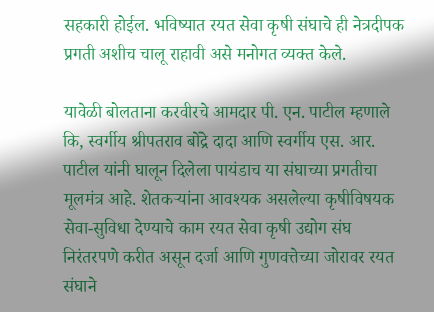सहकारी होईल. भविष्यात रयत सेवा कृषी संघाचे ही नेत्रदीपक प्रगती अशीच चालू राहावी असे मनोगत व्यक्त केले.

यावेळी बोलताना करवीरचे आमदार पी. एन. पाटील म्हणाले कि, स्वर्गीय श्रीपतराव बोंद्रे दादा आणि स्वर्गीय एस. आर. पाटील यांनी घालून दिलेला पायंडाच या संघाच्या प्रगतीचा मूलमंत्र आहे. शेतकऱ्यांना आवश्यक असलेल्या कृषीविषयक सेवा-सुविधा देण्याचे काम रयत सेवा कृषी उद्योग संघ निरंतरपणे करीत असून दर्जा आणि गुणवत्तेच्या जोरावर रयत संघाने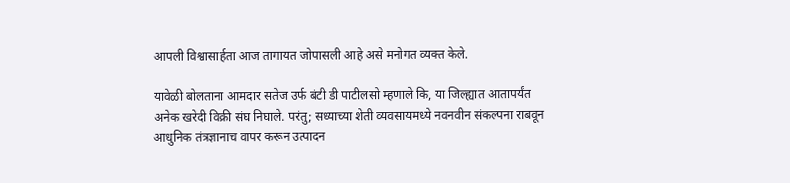आपली विश्वासार्हता आज तागायत जोपासली आहे असे मनोगत व्यक्त केले.

यावेळी बोलताना आमदार सतेज उर्फ बंटी डी पाटीलसो म्हणाले कि, या जिल्ह्यात आतापर्यंत अनेक खरेदी विक्री संघ निघाले. परंतु; सध्याच्या शेती व्यवसायमध्ये नवनवीन संकल्पना राबवून आधुनिक तंत्रज्ञानाच वापर करून उत्पादन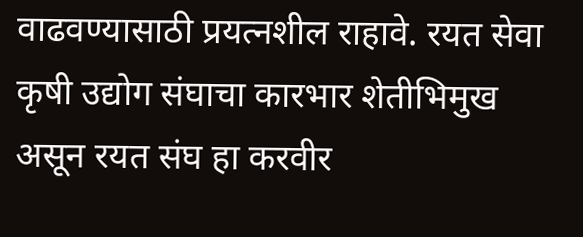वाढवण्यासाठी प्रयत्नशील राहावे. रयत सेवा कृषी उद्योग संघाचा कारभार शेतीभिमुख असून रयत संघ हा करवीर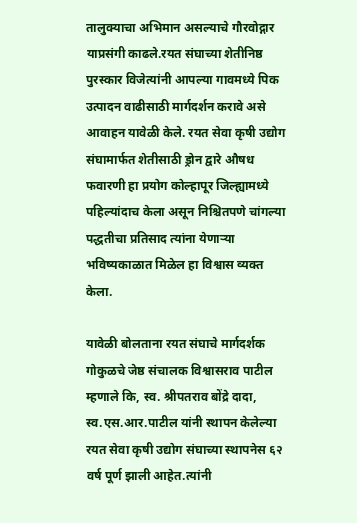तालुक्याचा अभिमान असल्याचे गौरवोद्गार याप्रसंगी काढले.रयत संघाच्या शेतीनिष्ठ पुरस्कार विजेत्यांनी आपल्या गावमध्ये पिक उत्पादन वाढीसाठी मार्गदर्शन करावे असे आवाहन यावेळी केले. रयत सेवा कृषी उद्योग संघामार्फत शेतीसाठी ड्रोन द्वारे औषध फवारणी हा प्रयोग कोल्हापूर जिल्ह्यामध्ये पहिल्यांदाच केला असून निश्चितपणे चांगल्या पद्धतीचा प्रतिसाद त्यांना येणाऱ्या भविष्यकाळात मिळेल हा विश्वास व्यक्त केला.

यावेळी बोलताना रयत संघाचे मार्गदर्शक गोकुळचे जेष्ठ संचालक विश्वासराव पाटील म्हणाले कि, स्व. श्रीपतराव बोंद्रे दादा, स्व.एस.आर.पाटील यांनी स्थापन केलेल्या रयत सेवा कृषी उद्योग संघाच्या स्थापनेस ६२ वर्ष पूर्ण झाली आहेत.त्यांनी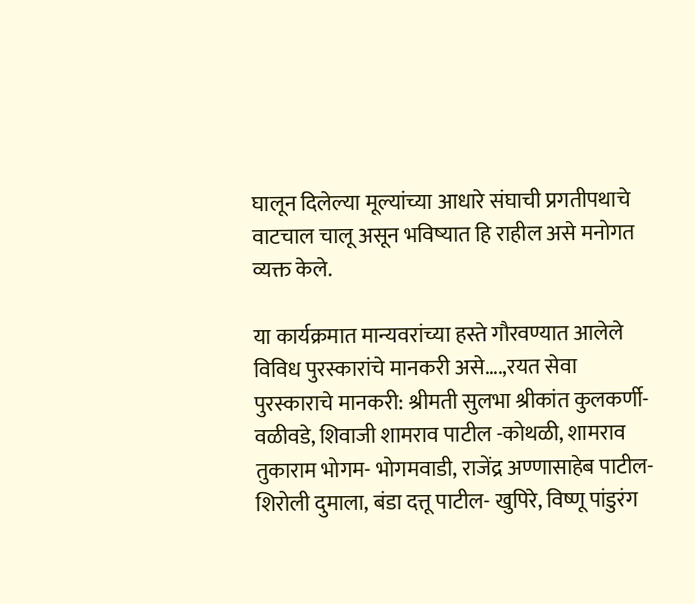घालून दिलेल्या मूल्यांच्या आधारे संघाची प्रगतीपथाचे वाटचाल चालू असून भविष्यात हि राहील असे मनोगत व्यक्त केले.

या कार्यक्रमात मान्यवरांच्या हस्ते गौरवण्यात आलेले विविध पुरस्कारांचे मानकरी असे….,रयत सेवा पुरस्काराचे मानकरी: श्रीमती सुलभा श्रीकांत कुलकर्णी- वळीवडे, शिवाजी शामराव पाटील -कोथळी, शामराव तुकाराम भोगम- भोगमवाडी, राजेंद्र अण्णासाहेब पाटील- शिरोली दुमाला, बंडा दत्तू पाटील- खुपिरे, विष्णू पांडुरंग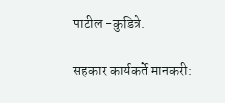पाटील -कुडित्रे.

सहकार कार्यकर्ते मानकरी: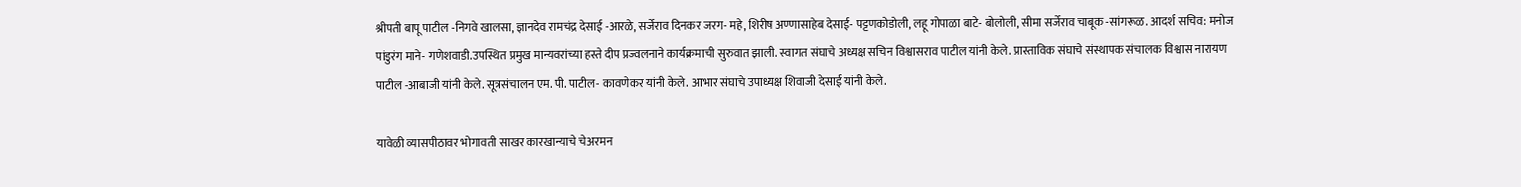श्रीपती बापू पाटील -निगवे खालसा, ज्ञानदेव रामचंद्र देसाई -आरळे, सर्जेराव दिनकर जरग- महे, शिरीष अण्णासाहेब देसाई- पट्टणकोडोली, लहू गोपाळा बाटे- बोलोली, सीमा सर्जेराव चाबूक -सांगरूळ. आदर्श सचिव: मनोज पांडुरंग माने- गणेशवाडी.उपस्थित प्रमुख मान्यवरांच्या हस्ते दीप प्रज्वलनाने कार्यक्रमाची सुरुवात झाली. स्वागत संघाचे अध्यक्ष सचिन विश्वासराव पाटील यांनी केले. प्रास्ताविक संघाचे संस्थापक संचालक विश्वास नारायण पाटील -आबाजी यांनी केले. सूत्रसंचालन एम. पी. पाटील- कावणेकर यांनी केले. आभार संघाचे उपाध्यक्ष शिवाजी देसाई यांनी केले.

यावेळी व्यासपीठावर भोगावती साखर कारखान्याचे चेअरमन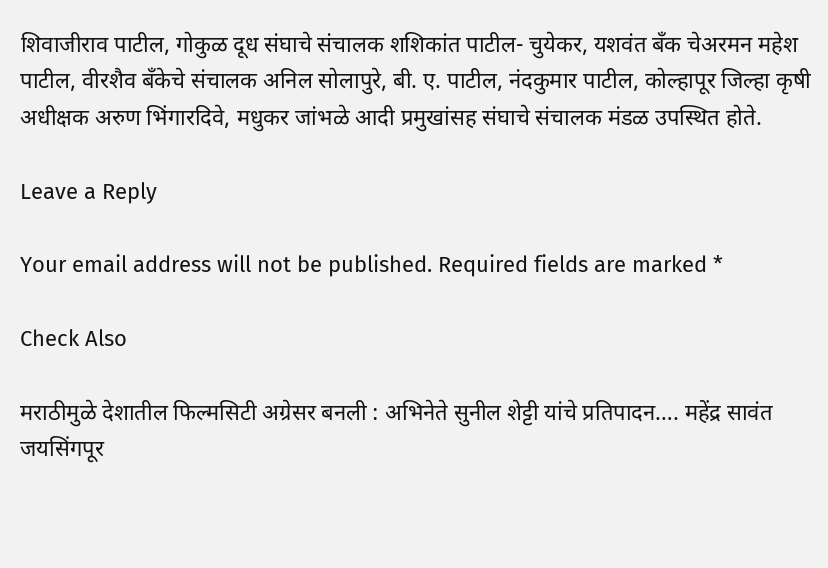शिवाजीराव पाटील, गोकुळ दूध संघाचे संचालक शशिकांत पाटील- चुयेकर, यशवंत बँक चेअरमन महेश पाटील, वीरशैव बँकेचे संचालक अनिल सोलापुरे, बी. ए. पाटील, नंदकुमार पाटील, कोल्हापूर जिल्हा कृषी अधीक्षक अरुण भिंगारदिवे, मधुकर जांभळे आदी प्रमुखांसह संघाचे संचालक मंडळ उपस्थित होते.

Leave a Reply

Your email address will not be published. Required fields are marked *

Check Also

मराठीमुळे देशातील फिल्मसिटी अग्रेसर बनली : अभिनेते सुनील शेट्टी यांचे प्रतिपादन…. महेंद्र सावंत जयसिंगपूर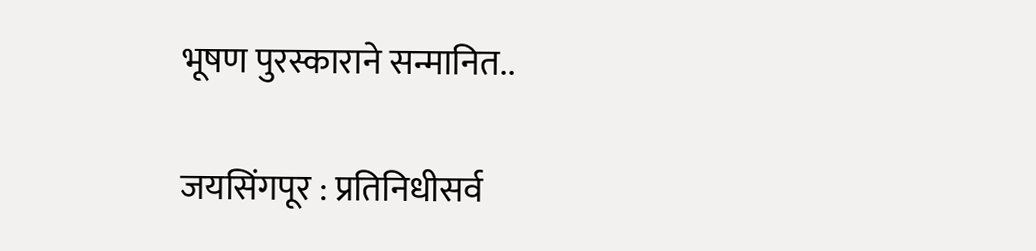भूषण पुरस्काराने सन्मानित..

जयसिंगपूर : प्रतिनिधीसर्व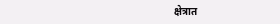क्षेत्रात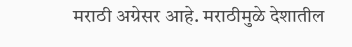मराठी अग्रेसर आहे. मराठीमुळे देशातील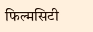फिल्मसिटी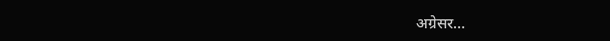अग्रेसर…